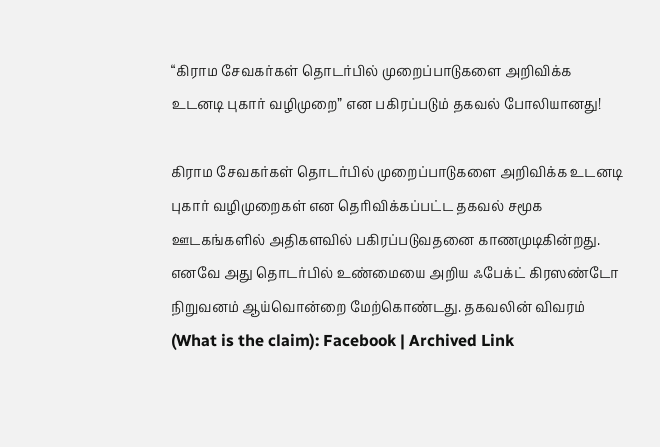“கிராம சேவகர்கள் தொடர்பில் முறைப்பாடுகளை அறிவிக்க உடனடி புகார் வழிமுறை” என பகிரப்படும் தகவல் போலியானது!

கிராம சேவகர்கள் தொடர்பில் முறைப்பாடுகளை அறிவிக்க உடனடி புகார் வழிமுறைகள் என தெரிவிக்கப்பட்ட தகவல் சமூக ஊடகங்களில் அதிகளவில் பகிரப்படுவதனை காணமுடிகின்றது. எனவே அது தொடர்பில் உண்மையை அறிய ஃபேக்ட் கிரஸண்டோ நிறுவனம் ஆய்வொன்றை மேற்கொண்டது. தகவலின் விவரம் (What is the claim): Facebook | Archived Link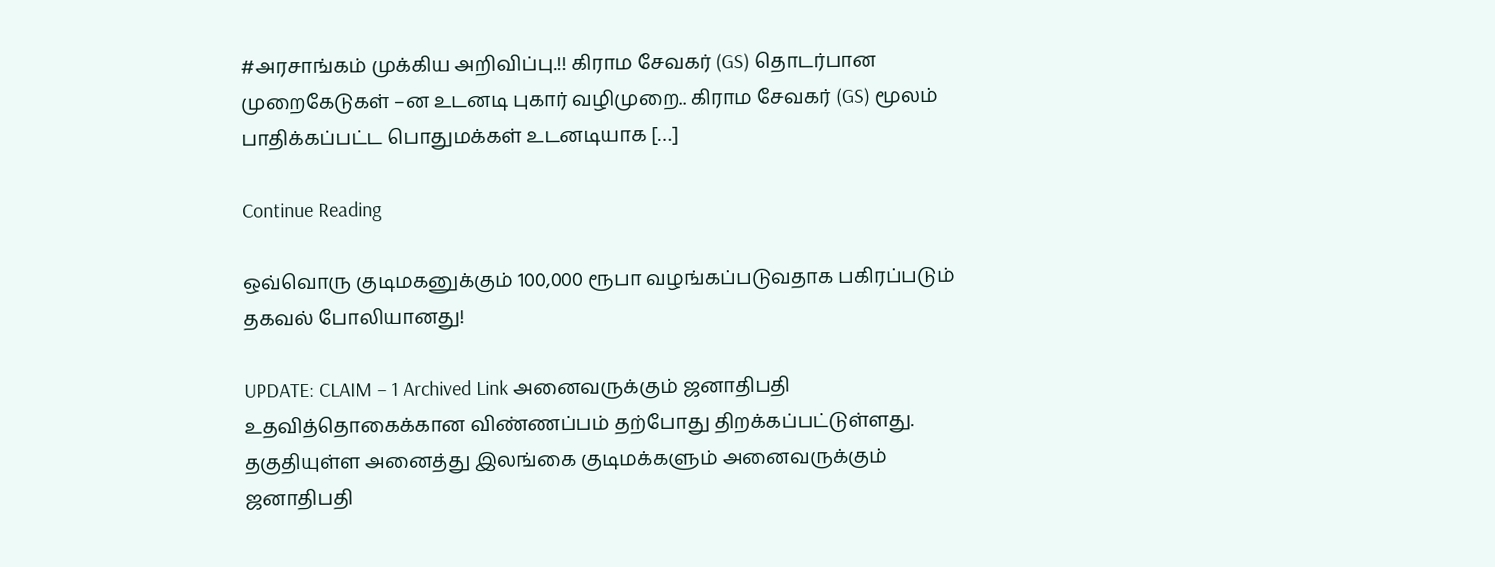#அரசாங்கம் முக்கிய அறிவிப்பு.!! கிராம சேவகர் (GS) தொடர்பான முறைகேடுகள் –ன உடனடி புகார் வழிமுறை.. கிராம சேவகர் (GS) மூலம் பாதிக்கப்பட்ட பொதுமக்கள் உடனடியாக […]

Continue Reading

ஒவ்வொரு குடிமகனுக்கும் 100,000 ரூபா வழங்கப்படுவதாக பகிரப்படும் தகவல் போலியானது!

UPDATE: CLAIM – 1 Archived Link அனைவருக்கும் ஜனாதிபதி உதவித்தொகைக்கான விண்ணப்பம் தற்போது திறக்கப்பட்டுள்ளது. தகுதியுள்ள அனைத்து இலங்கை குடிமக்களும் அனைவருக்கும் ஜனாதிபதி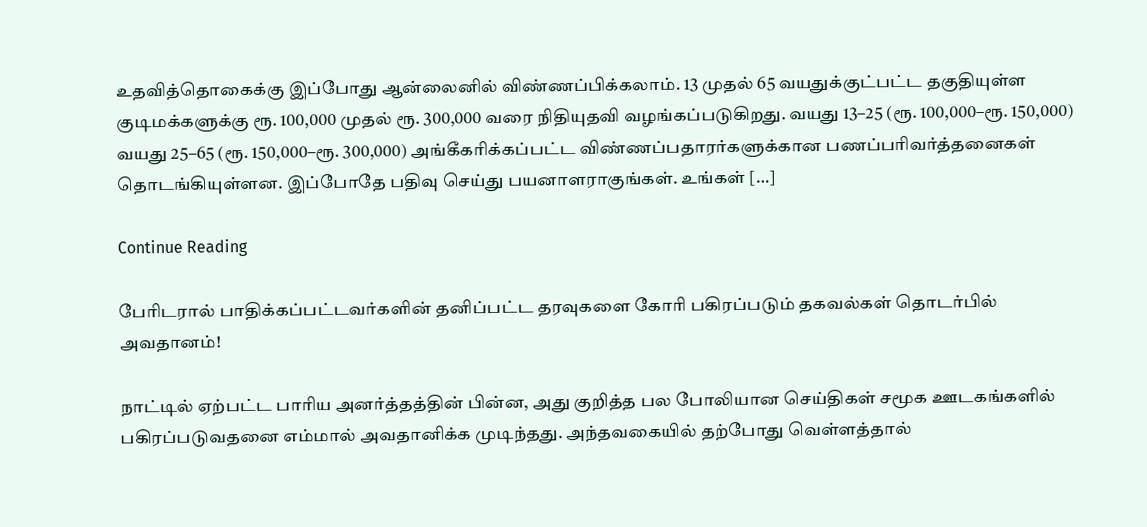உதவித்தொகைக்கு இப்போது ஆன்லைனில் விண்ணப்பிக்கலாம். 13 முதல் 65 வயதுக்குட்பட்ட தகுதியுள்ள குடிமக்களுக்கு ரூ. 100,000 முதல் ரூ. 300,000 வரை நிதியுதவி வழங்கப்படுகிறது. வயது 13–25 (ரூ. 100,000–ரூ. 150,000) வயது 25–65 (ரூ. 150,000–ரூ. 300,000) அங்கீகரிக்கப்பட்ட விண்ணப்பதாரர்களுக்கான பணப்பரிவர்த்தனைகள் தொடங்கியுள்ளன. இப்போதே பதிவு செய்து பயனாளராகுங்கள். உங்கள் […]

Continue Reading

பேரிடரால் பாதிக்கப்பட்டவர்களின் தனிப்பட்ட தரவுகளை கோரி பகிரப்படும் தகவல்கள் தொடர்பில் அவதானம்!

நாட்டில் ஏற்பட்ட பாரிய அனர்த்தத்தின் பின்ன, அது குறித்த பல போலியான செய்திகள் சமூக ஊடகங்களில் பகிரப்படுவதனை எம்மால் அவதானிக்க முடிந்தது. அந்தவகையில் தற்போது வெள்ளத்தால்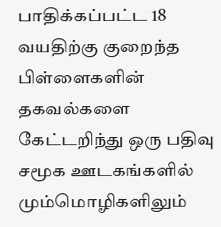பாதிக்கப்பட்ட 18 வயதிற்கு குறைந்த பிள்ளைகளின் தகவல்களை கேட்டறிந்து ஒரு பதிவு சமூக ஊடகங்களில் மும்மொழிகளிலும்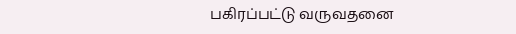பகிரப்பட்டு வருவதனை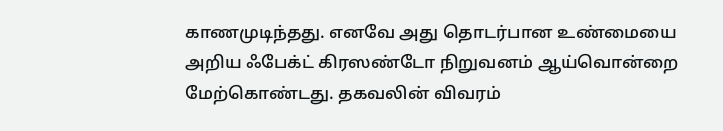காணமுடிந்தது. எனவே அது தொடர்பான உண்மையை அறிய ஃபேக்ட் கிரஸண்டோ நிறுவனம் ஆய்வொன்றை  மேற்கொண்டது. தகவலின் விவரம்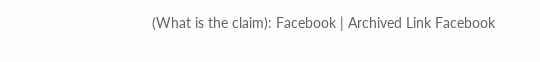(What is the claim): Facebook | Archived Link Facebook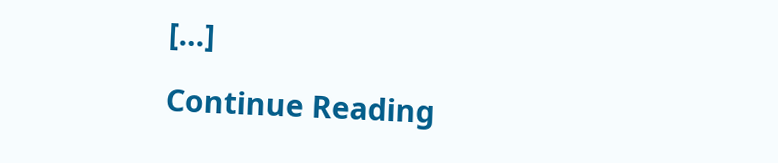[…]

Continue Reading